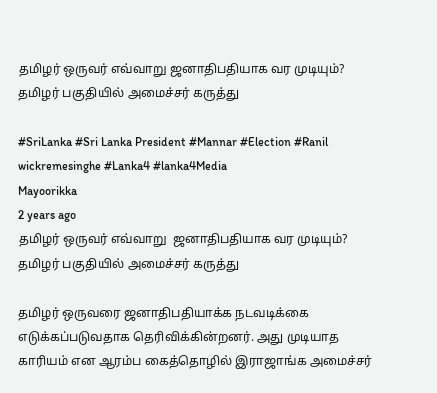தமிழர் ஒருவர் எவ்வாறு ஜனாதிபதியாக வர முடியும்? தமிழர் பகுதியில் அமைச்சர் கருத்து

#SriLanka #Sri Lanka President #Mannar #Election #Ranil wickremesinghe #Lanka4 #lanka4Media
Mayoorikka
2 years ago
தமிழர் ஒருவர் எவ்வாறு  ஜனாதிபதியாக வர முடியும்? தமிழர் பகுதியில் அமைச்சர் கருத்து

தமிழர் ஒருவரை ஜனாதிபதியாக்க நடவடிக்கை எடுக்கப்படுவதாக தெரிவிக்கின்றனர். அது முடியாத காரியம் என ஆரம்ப கைத்தொழில் இராஜாங்க அமைச்சர்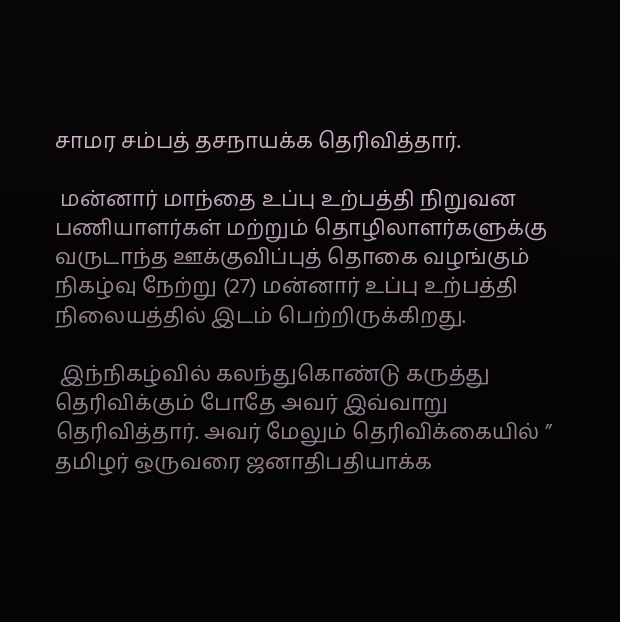சாமர சம்பத் தசநாயக்க தெரிவித்தார்.

 மன்னார் மாந்தை உப்பு உற்பத்தி நிறுவன பணியாளர்கள் மற்றும் தொழிலாளர்களுக்கு வருடாந்த ஊக்குவிப்புத் தொகை வழங்கும் நிகழ்வு நேற்று (27) மன்னார் உப்பு உற்பத்தி நிலையத்தில் இடம் பெற்றிருக்கிறது.

 இந்நிகழ்வில் கலந்துகொண்டு கருத்து தெரிவிக்கும் போதே அவர் இவ்வாறு தெரிவித்தார். அவர் மேலும் தெரிவிக்கையில் ” தமிழர் ஒருவரை ஜனாதிபதியாக்க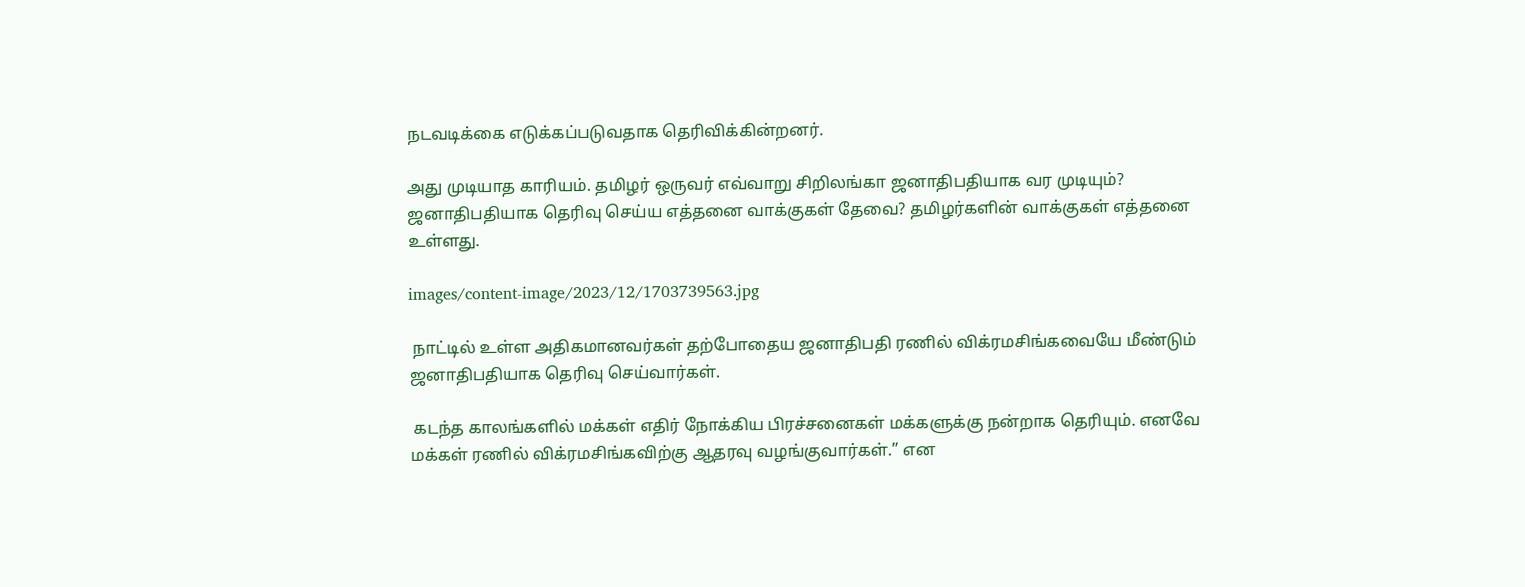நடவடிக்கை எடுக்கப்படுவதாக தெரிவிக்கின்றனர்.

அது முடியாத காரியம். தமிழர் ஒருவர் எவ்வாறு சிறிலங்கா ஜனாதிபதியாக வர முடியும்? ஜனாதிபதியாக தெரிவு செய்ய எத்தனை வாக்குகள் தேவை? தமிழர்களின் வாக்குகள் எத்தனை உள்ளது.

images/content-image/2023/12/1703739563.jpg

 நாட்டில் உள்ள அதிகமானவர்கள் தற்போதைய ஜனாதிபதி ரணில் விக்ரமசிங்கவையே மீண்டும் ஜனாதிபதியாக தெரிவு செய்வார்கள்.

 கடந்த காலங்களில் மக்கள் எதிர் நோக்கிய பிரச்சனைகள் மக்களுக்கு நன்றாக தெரியும். எனவே மக்கள் ரணில் விக்ரமசிங்கவிற்கு ஆதரவு வழங்குவார்கள்.” என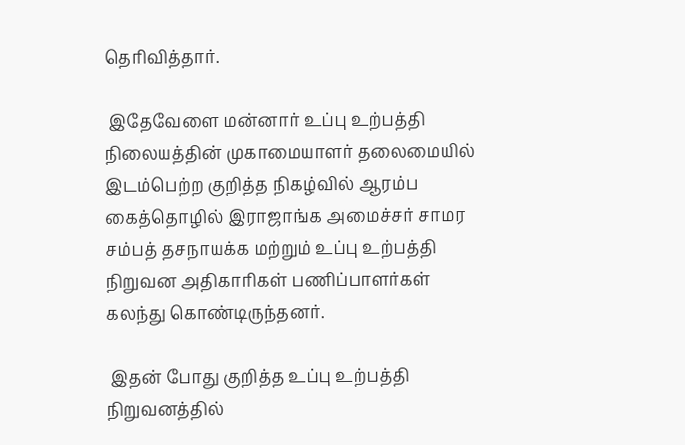தெரிவித்தார்.

 இதேவேளை மன்னார் உப்பு உற்பத்தி நிலையத்தின் முகாமையாளர் தலைமையில் இடம்பெற்ற குறித்த நிகழ்வில் ஆரம்ப கைத்தொழில் இராஜாங்க அமைச்சர் சாமர சம்பத் தசநாயக்க மற்றும் உப்பு உற்பத்தி நிறுவன அதிகாரிகள் பணிப்பாளர்கள் கலந்து கொண்டிருந்தனர்.

 இதன் போது குறித்த உப்பு உற்பத்தி நிறுவனத்தில்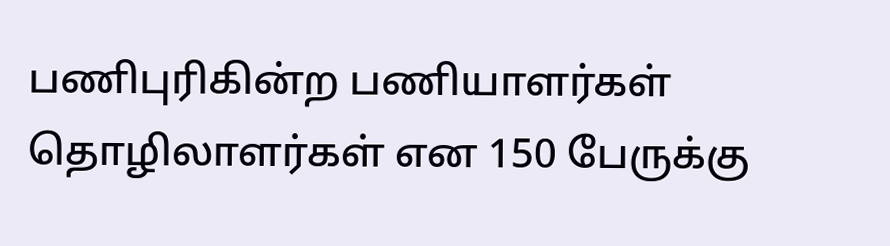பணிபுரிகின்ற பணியாளர்கள் தொழிலாளர்கள் என 150 பேருக்கு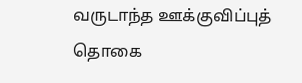வருடாந்த ஊக்குவிப்புத் தொகை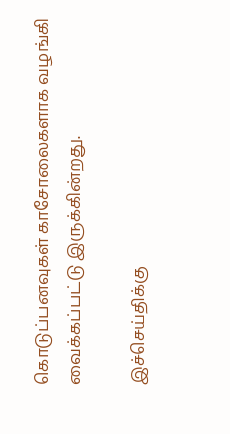கொடுப்பனவுகள் காசோலைகளாக வழங்கி வைக்கப்பட்டு இருக்கின்றது.

இச்செய்திக்கு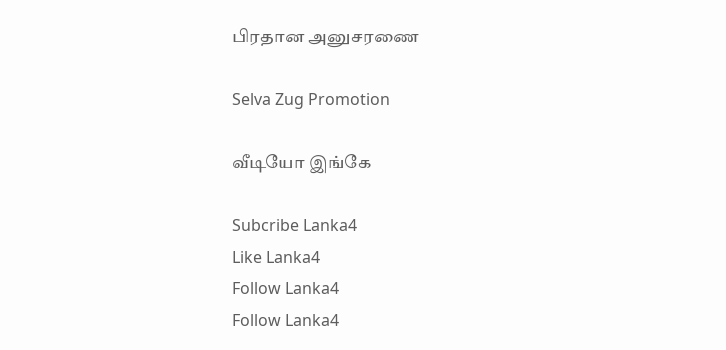பிரதான அனுசரணை

Selva Zug Promotion

வீடியோ இங்கே

Subcribe Lanka4
Like Lanka4
Follow Lanka4
Follow Lanka4